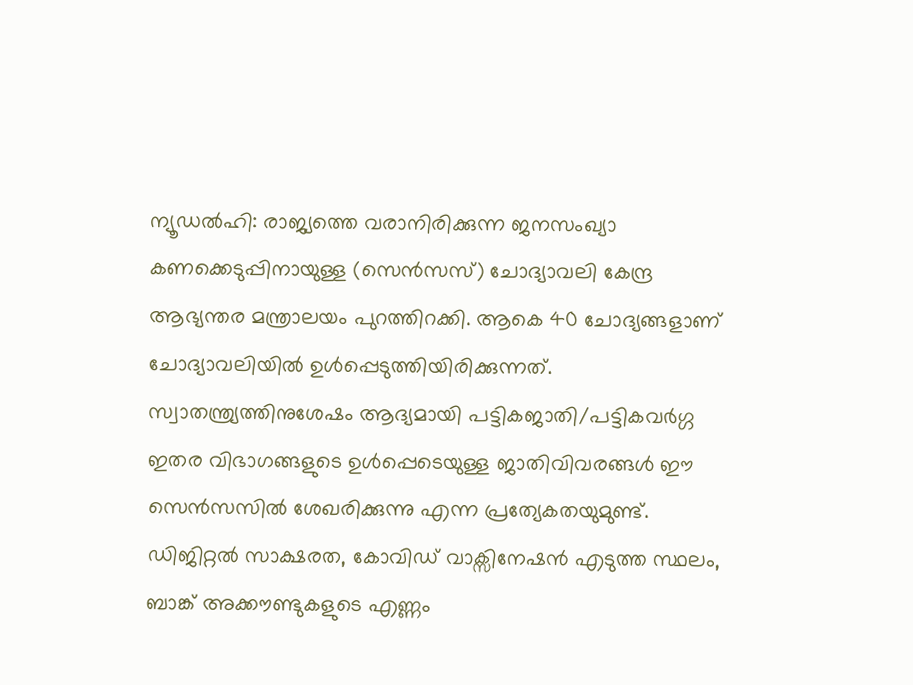ന്യൂഡൽഹി: രാജ്യത്തെ വരാനിരിക്കുന്ന ജനസംഖ്യാ കണക്കെടുപ്പിനായുള്ള (സെൻസസ്) ചോദ്യാവലി കേന്ദ്ര ആഭ്യന്തര മന്ത്രാലയം പുറത്തിറക്കി. ആകെ 40 ചോദ്യങ്ങളാണ് ചോദ്യാവലിയിൽ ഉൾപ്പെടുത്തിയിരിക്കുന്നത്. സ്വാതന്ത്ര്യത്തിനുശേഷം ആദ്യമായി പട്ടികജാതി/പട്ടികവർഗ്ഗ ഇതര വിഭാഗങ്ങളുടെ ഉൾപ്പെടെയുള്ള ജാതിവിവരങ്ങൾ ഈ സെൻസസിൽ ശേഖരിക്കുന്നു എന്ന പ്രത്യേകതയുമുണ്ട്.
ഡിജിറ്റൽ സാക്ഷരത, കോവിഡ് വാക്സിനേഷൻ എടുത്ത സ്ഥലം, ബാങ്ക് അക്കൗണ്ടുകളുടെ എണ്ണം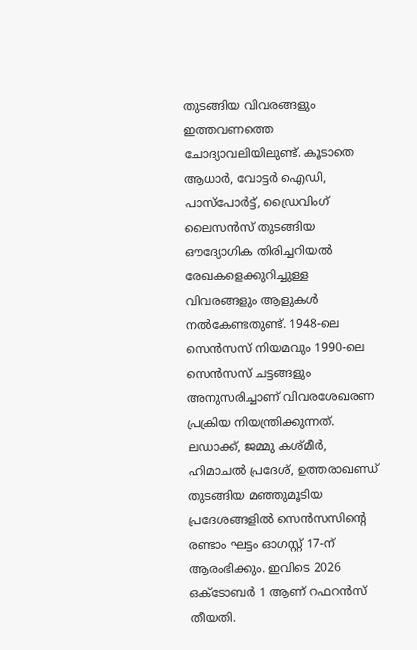തുടങ്ങിയ വിവരങ്ങളും ഇത്തവണത്തെ ചോദ്യാവലിയിലുണ്ട്. കൂടാതെ ആധാർ, വോട്ടർ ഐഡി, പാസ്പോർട്ട്, ഡ്രൈവിംഗ് ലൈസൻസ് തുടങ്ങിയ ഔദ്യോഗിക തിരിച്ചറിയൽ രേഖകളെക്കുറിച്ചുള്ള വിവരങ്ങളും ആളുകൾ നൽകേണ്ടതുണ്ട്. 1948-ലെ സെൻസസ് നിയമവും 1990-ലെ സെൻസസ് ചട്ടങ്ങളും അനുസരിച്ചാണ് വിവരശേഖരണ പ്രക്രിയ നിയന്ത്രിക്കുന്നത്.
ലഡാക്ക്, ജമ്മു കശ്മീർ, ഹിമാചൽ പ്രദേശ്, ഉത്തരാഖണ്ഡ് തുടങ്ങിയ മഞ്ഞുമൂടിയ പ്രദേശങ്ങളിൽ സെൻസസിന്റെ രണ്ടാം ഘട്ടം ഓഗസ്റ്റ് 17-ന് ആരംഭിക്കും. ഇവിടെ 2026 ഒക്ടോബർ 1 ആണ് റഫറൻസ് തീയതി.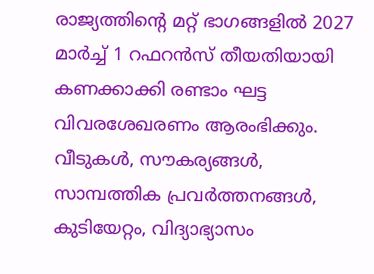രാജ്യത്തിന്റെ മറ്റ് ഭാഗങ്ങളിൽ 2027 മാർച്ച് 1 റഫറൻസ് തീയതിയായി കണക്കാക്കി രണ്ടാം ഘട്ട വിവരശേഖരണം ആരംഭിക്കും. വീടുകൾ, സൗകര്യങ്ങൾ, സാമ്പത്തിക പ്രവർത്തനങ്ങൾ, കുടിയേറ്റം, വിദ്യാഭ്യാസം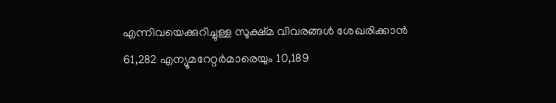എന്നിവയെക്കുറിച്ചുള്ള സൂക്ഷ്മ വിവരങ്ങൾ ശേഖരിക്കാൻ 61,282 എന്യൂമറേറ്റർമാരെയും 10,189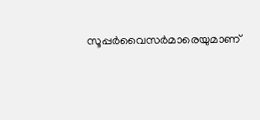സൂപ്പർവൈസർമാരെയുമാണ്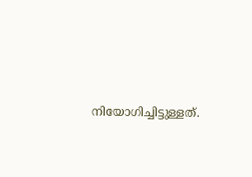നിയോഗിച്ചിട്ടുള്ളത്.